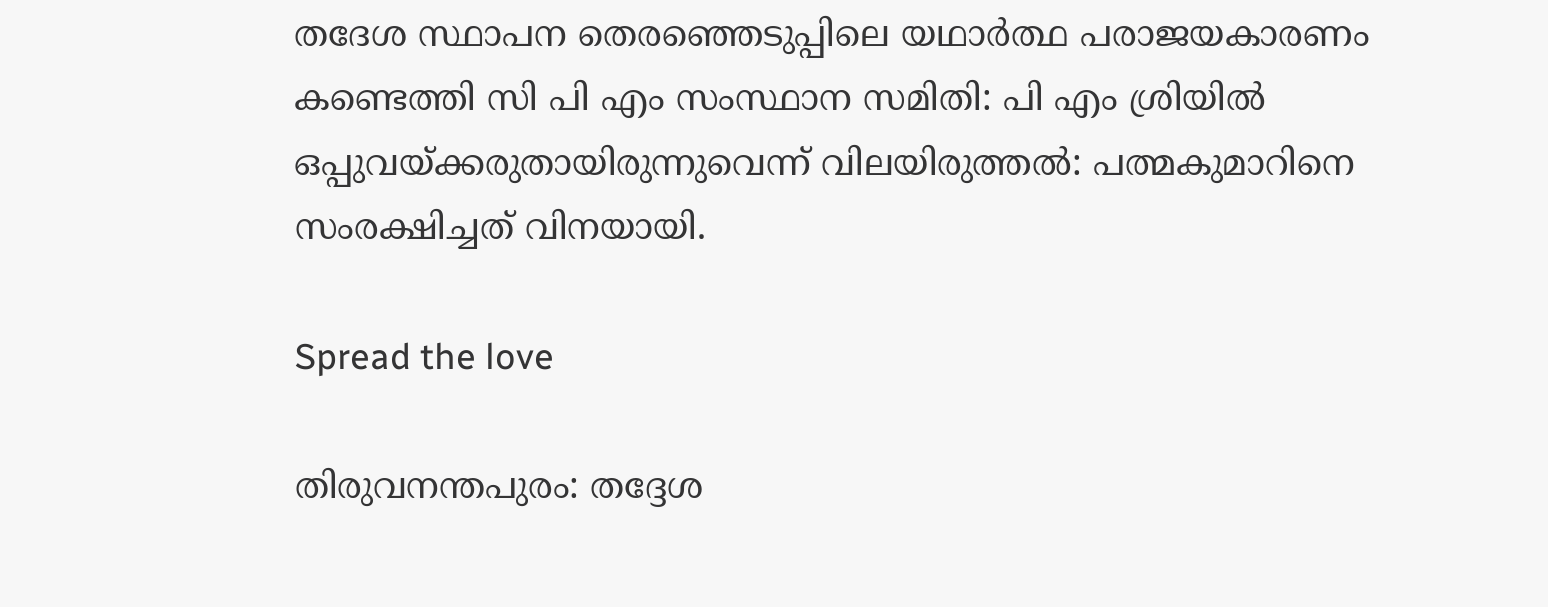തദേശ സ്ഥാപന തെരഞ്ഞെടുപ്പിലെ യഥാർത്ഥ പരാജയകാരണം കണ്ടെത്തി സി പി എം സംസ്ഥാന സമിതി: പി എം ശ്രിയിൽ ഒപ്പുവയ്ക്കരുതായിരുന്നുവെന്ന് വിലയിരുത്തൽ: പത്മകുമാറിനെ സംരക്ഷിച്ചത് വിനയായി.

Spread the love

തിരുവനന്തപുരം: തദ്ദേശ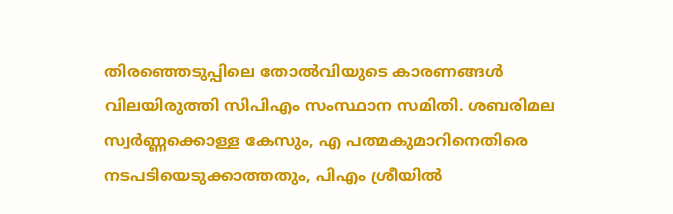തിരഞ്ഞെടുപ്പിലെ തോല്‍വിയുടെ കാരണങ്ങള്‍ വിലയിരുത്തി സിപിഎം സംസ്ഥാന സമിതി. ശബരിമല സ്വര്‍ണ്ണക്കൊള്ള കേസും, എ പത്മകുമാറിനെതിരെ നടപടിയെടുക്കാത്തതും, പിഎം ശ്രീയില്‍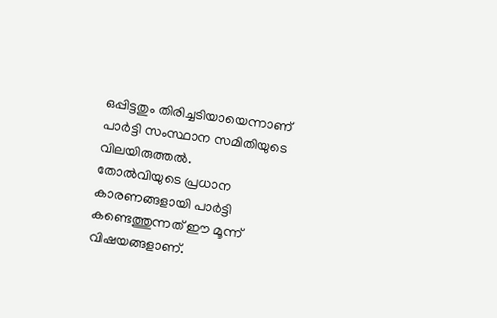ഒപ്പിട്ടതും തിരിച്ചടിയായെന്നാണ് പാര്‍ട്ടി സംസ്ഥാന സമിതിയുടെ വിലയിരുത്തല്‍.
തോല്‍വിയുടെ പ്രധാന കാരണങ്ങളായി പാര്‍ട്ടി കണ്ടെത്തുന്നത് ഈ മൂന്ന് വിഷയങ്ങളാണ്.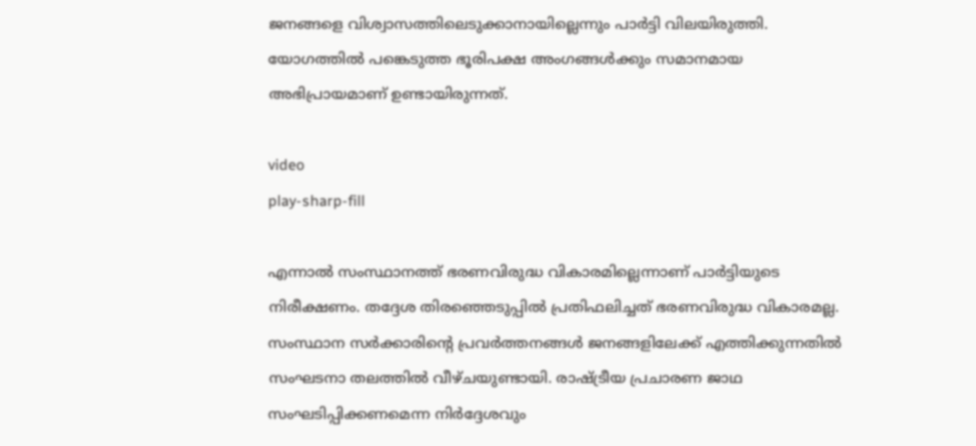ജനങ്ങളെ വിശ്വാസത്തിലെടുക്കാനായില്ലെന്നും പാര്‍ട്ടി വിലയിരുത്തി. യോഗത്തില്‍ പങ്കെടുത്ത ഭൂരിപക്ഷ അംഗങ്ങള്‍ക്കും സമാനമായ അഭിപ്രായമാണ് ഉണ്ടായിരുന്നത്.

video
play-sharp-fill

എന്നാല്‍ സംസ്ഥാനത്ത് ഭരണവിരുദ്ധ വികാരമില്ലെന്നാണ് പാര്‍ട്ടിയുടെ നിരീക്ഷണം. തദ്ദേശ തിരഞ്ഞെടുപ്പില്‍ പ്രതിഫലിച്ചത് ഭരണവിരുദ്ധ വികാരമല്ല. സംസ്ഥാന സര്‍ക്കാരിന്റെ പ്രവര്‍ത്തനങ്ങള്‍ ജനങ്ങളിലേക്ക് എത്തിക്കുന്നതില്‍ സംഘടനാ തലത്തില്‍ വീഴ്ചയുണ്ടായി. രാഷ്ട്രീയ പ്രചാരണ ജാഥ സംഘടിപ്പിക്കണമെന്ന നിര്‍ദ്ദേശവും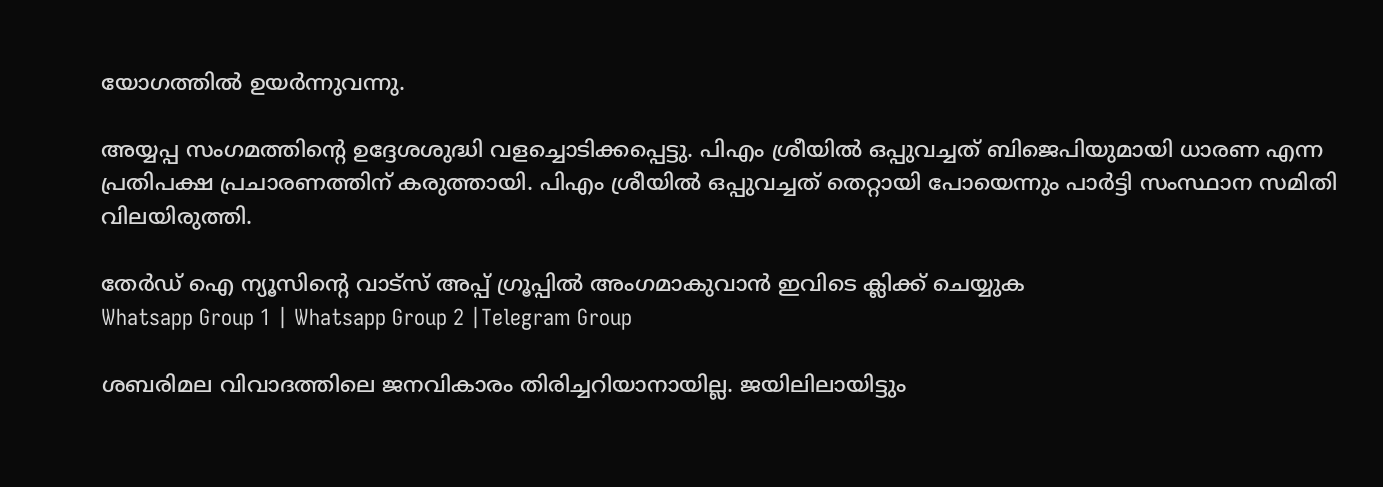യോഗത്തില്‍ ഉയര്‍ന്നുവന്നു.

അയ്യപ്പ സംഗമത്തിന്റെ ഉദ്ദേശശുദ്ധി വളച്ചൊടിക്കപ്പെട്ടു. പിഎം ശ്രീയില്‍ ഒപ്പുവച്ചത് ബിജെപിയുമായി ധാരണ എന്ന പ്രതിപക്ഷ പ്രചാരണത്തിന് കരുത്തായി. പിഎം ശ്രീയില്‍ ഒപ്പുവച്ചത് തെറ്റായി പോയെന്നും പാര്‍ട്ടി സംസ്ഥാന സമിതി വിലയിരുത്തി.

തേർഡ് ഐ ന്യൂസിന്റെ വാട്സ് അപ്പ് ഗ്രൂപ്പിൽ അംഗമാകുവാൻ ഇവിടെ ക്ലിക്ക് ചെയ്യുക
Whatsapp Group 1 | Whatsapp Group 2 |Telegram Group

ശബരിമല വിവാദത്തിലെ ജനവികാരം തിരിച്ചറിയാനായില്ല. ജയിലിലായിട്ടും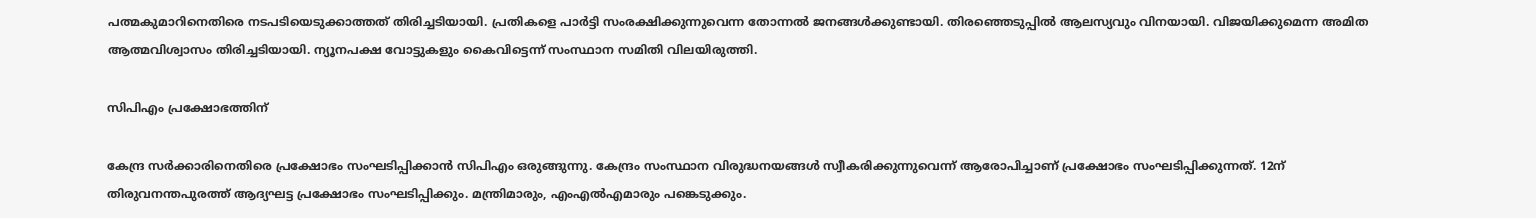പത്മകുമാറിനെതിരെ നടപടിയെടുക്കാത്തത് തിരിച്ചടിയായി. പ്രതികളെ പാര്‍ട്ടി സംരക്ഷിക്കുന്നുവെന്ന തോന്നല്‍ ജനങ്ങള്‍ക്കുണ്ടായി. തിരഞ്ഞെടുപ്പില്‍ ആലസ്യവും വിനയായി. വിജയിക്കുമെന്ന അമിത ആത്മവിശ്വാസം തിരിച്ചടിയായി. ന്യൂനപക്ഷ വോട്ടുകളും കൈവിട്ടെന്ന് സംസ്ഥാന സമിതി വിലയിരുത്തി.

സിപിഎം പ്രക്ഷോഭത്തിന്‌

കേന്ദ്ര സര്‍ക്കാരിനെതിരെ പ്രക്ഷോഭം സംഘടിപ്പിക്കാന്‍ സിപിഎം ഒരുങ്ങുന്നു. കേന്ദ്രം സംസ്ഥാന വിരുദ്ധനയങ്ങള്‍ സ്വീകരിക്കുന്നുവെന്ന് ആരോപിച്ചാണ് പ്രക്ഷോഭം സംഘടിപ്പിക്കുന്നത്. 12ന് തിരുവനന്തപുരത്ത് ആദ്യഘട്ട പ്രക്ഷോഭം സംഘടിപ്പിക്കും. മന്ത്രിമാരും, എംഎല്‍എമാരും പങ്കെടുക്കും.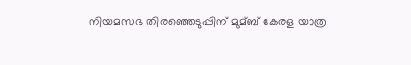നിയമസഭ തിരഞ്ഞെടുപ്പിന് മുമ്ബ് കേരള യാത്ര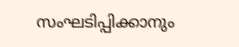സംഘടിപ്പിക്കാനും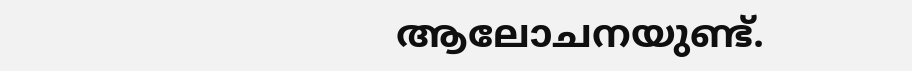ആലോചനയുണ്ട്.